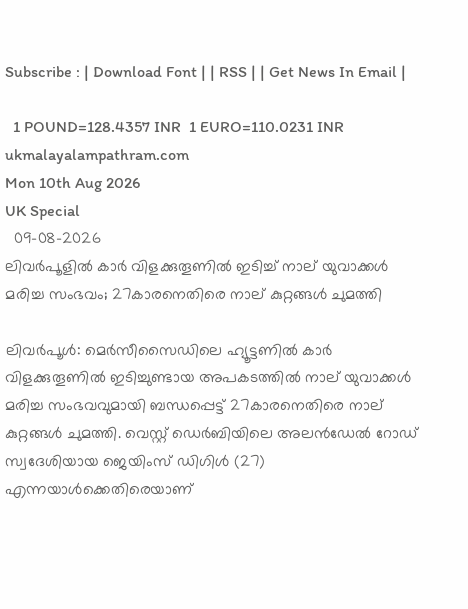Subscribe : | Download Font | | RSS | | Get News In Email |

  1 POUND=128.4357 INR  1 EURO=110.0231 INR
ukmalayalampathram.com
Mon 10th Aug 2026
UK Special
  09-08-2026
ലിവര്‍പൂളില്‍ കാര്‍ വിളക്കുതൂണില്‍ ഇടിച്ച് നാല് യുവാക്കള്‍ മരിച്ച സംഭവം; 27കാരനെതിരെ നാല് കുറ്റങ്ങള്‍ ചുമത്തി

ലിവര്‍പൂള്‍: മെര്‍സീസൈഡിലെ ഹ്യൂട്ടണില്‍ കാര്‍ വിളക്കുതൂണില്‍ ഇടിച്ചുണ്ടായ അപകടത്തില്‍ നാല് യുവാക്കള്‍ മരിച്ച സംഭവവുമായി ബന്ധപ്പെട്ട് 27കാരനെതിരെ നാല് കുറ്റങ്ങള്‍ ചുമത്തി. വെസ്റ്റ് ഡെര്‍ബിയിലെ അലന്‍ഡേല്‍ റോഡ് സ്വദേശിയായ ജെയിംസ് ഡിഗിള്‍ (27) എന്നയാള്‍ക്കെതിരെയാണ്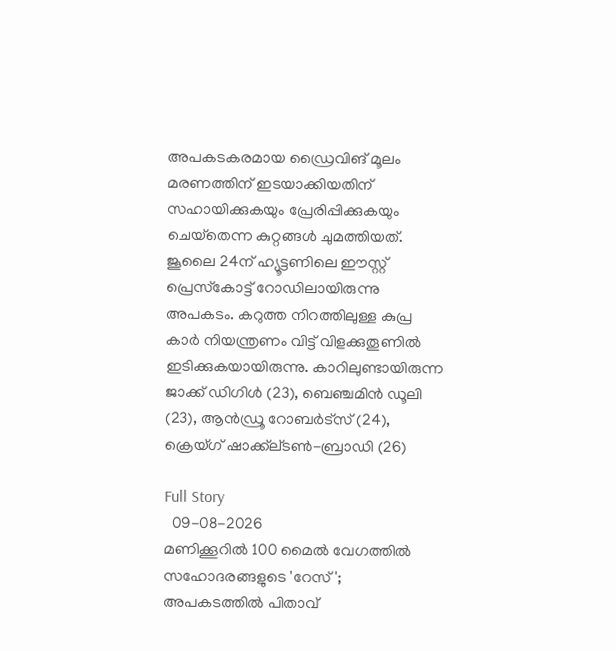അപകടകരമായ ഡ്രൈവിങ് മൂലം മരണത്തിന് ഇടയാക്കിയതിന് സഹായിക്കുകയും പ്രേരിപ്പിക്കുകയും ചെയ്‌തെന്ന കുറ്റങ്ങള്‍ ചുമത്തിയത്. ജൂലൈ 24ന് ഹ്യൂട്ടണിലെ ഈസ്റ്റ് പ്രെസ്‌കോട്ട് റോഡിലായിരുന്നു അപകടം. കറുത്ത നിറത്തിലുള്ള കുപ്ര കാര്‍ നിയന്ത്രണം വിട്ട് വിളക്കുതൂണില്‍ ഇടിക്കുകയായിരുന്നു. കാറിലുണ്ടായിരുന്ന ജാക്ക് ഡിഗിള്‍ (23), ബെഞ്ചമിന്‍ ഡൂലി (23), ആന്‍ഡ്രൂ റോബര്‍ട്‌സ് (24), ക്രെയ്ഗ് ഷാക്ക്‌ല്ടണ്‍-ബ്രാഡി (26)

Full Story
  09-08-2026
മണിക്കൂറില്‍ 100 മൈല്‍ വേഗത്തില്‍ സഹോദരങ്ങളുടെ 'റേസ്'; അപകടത്തില്‍ പിതാവ്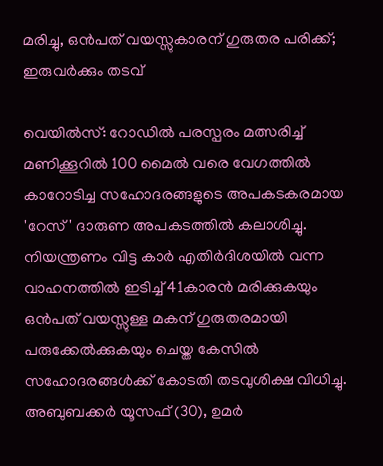മരിച്ചു, ഒന്‍പത് വയസ്സുകാരന് ഗുരുതര പരിക്ക്; ഇരുവര്‍ക്കും തടവ്

വെയില്‍സ്: റോഡില്‍ പരസ്പരം മത്സരിച്ച് മണിക്കൂറില്‍ 100 മൈല്‍ വരെ വേഗത്തില്‍ കാറോടിച്ച സഹോദരങ്ങളുടെ അപകടകരമായ 'റേസ്' ദാരുണ അപകടത്തില്‍ കലാശിച്ചു. നിയന്ത്രണം വിട്ട കാര്‍ എതിര്‍ദിശയില്‍ വന്ന വാഹനത്തില്‍ ഇടിച്ച് 41കാരന്‍ മരിക്കുകയും ഒന്‍പത് വയസ്സുള്ള മകന് ഗുരുതരമായി പരുക്കേല്‍ക്കുകയും ചെയ്ത കേസില്‍ സഹോദരങ്ങള്‍ക്ക് കോടതി തടവുശിക്ഷ വിധിച്ചു. അബുബക്കര്‍ യൂസഫ് (30), ഉമര്‍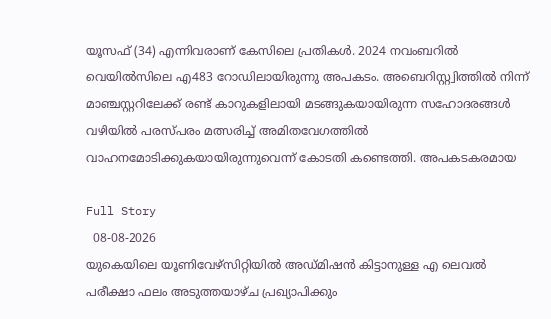യൂസഫ് (34) എന്നിവരാണ് കേസിലെ പ്രതികള്‍. 2024 നവംബറില്‍ വെയില്‍സിലെ എ483 റോഡിലായിരുന്നു അപകടം. അബെറിസ്റ്റ്വിത്തില്‍ നിന്ന് മാഞ്ചസ്റ്ററിലേക്ക് രണ്ട് കാറുകളിലായി മടങ്ങുകയായിരുന്ന സഹോദരങ്ങള്‍ വഴിയില്‍ പരസ്പരം മത്സരിച്ച് അമിതവേഗത്തില്‍ വാഹനമോടിക്കുകയായിരുന്നുവെന്ന് കോടതി കണ്ടെത്തി. അപകടകരമായ

Full Story
  08-08-2026
യുകെയിലെ യൂണിവേഴ്‌സിറ്റിയില്‍ അഡ്മിഷന്‍ കിട്ടാനുള്ള എ ലെവല്‍ പരീക്ഷാ ഫലം അടുത്തയാഴ്ച പ്രഖ്യാപിക്കും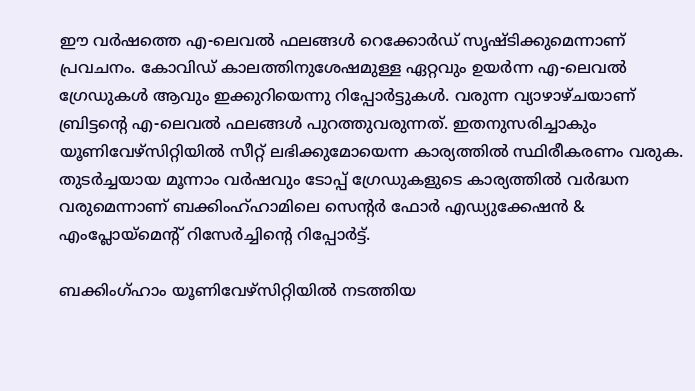ഈ വര്‍ഷത്തെ എ-ലെവല്‍ ഫലങ്ങള്‍ റെക്കോര്‍ഡ് സൃഷ്ടിക്കുമെന്നാണ് പ്രവചനം. കോവിഡ് കാലത്തിനുശേഷമുള്ള ഏറ്റവും ഉയര്‍ന്ന എ-ലെവല്‍ ഗ്രേഡുകള്‍ ആവും ഇക്കുറിയെന്നു റിപ്പോര്‍ട്ടുകള്‍. വരുന്ന വ്യാഴാഴ്ചയാണ് ബ്രിട്ടന്റെ എ-ലെവല്‍ ഫലങ്ങള്‍ പുറത്തുവരുന്നത്. ഇതനുസരിച്ചാകും യൂണിവേഴ്സിറ്റിയില്‍ സീറ്റ് ലഭിക്കുമോയെന്ന കാര്യത്തില്‍ സ്ഥിരീകരണം വരുക. തുടര്‍ച്ചയായ മൂന്നാം വര്‍ഷവും ടോപ്പ് ഗ്രേഡുകളുടെ കാര്യത്തില്‍ വര്‍ദ്ധന വരുമെന്നാണ് ബക്കിംഹ്ഹാമിലെ സെന്റര്‍ ഫോര്‍ എഡ്യുക്കേഷന്‍ & എംപ്ലോയ്മെന്റ് റിസേര്‍ച്ചിന്റെ റിപ്പോര്‍ട്ട്.

ബക്കിംഗ്ഹാം യൂണിവേഴ്സിറ്റിയില്‍ നടത്തിയ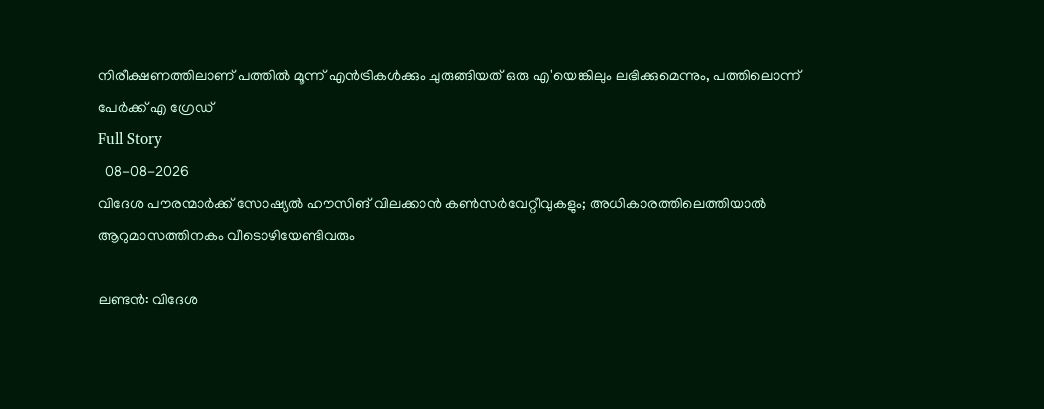നിരീക്ഷണത്തിലാണ് പത്തില്‍ മൂന്ന് എന്‍ട്രികള്‍ക്കും ചുരുങ്ങിയത് ഒരു എ'യെങ്കിലും ലഭിക്കുമെന്നും, പത്തിലൊന്ന് പേര്‍ക്ക് എ ഗ്രേഡ്
Full Story
  08-08-2026
വിദേശ പൗരന്മാര്‍ക്ക് സോഷ്യല്‍ ഹൗസിങ് വിലക്കാന്‍ കണ്‍സര്‍വേറ്റീവുകളും; അധികാരത്തിലെത്തിയാല്‍ ആറുമാസത്തിനകം വീടൊഴിയേണ്ടിവരും

ലണ്ടന്‍: വിദേശ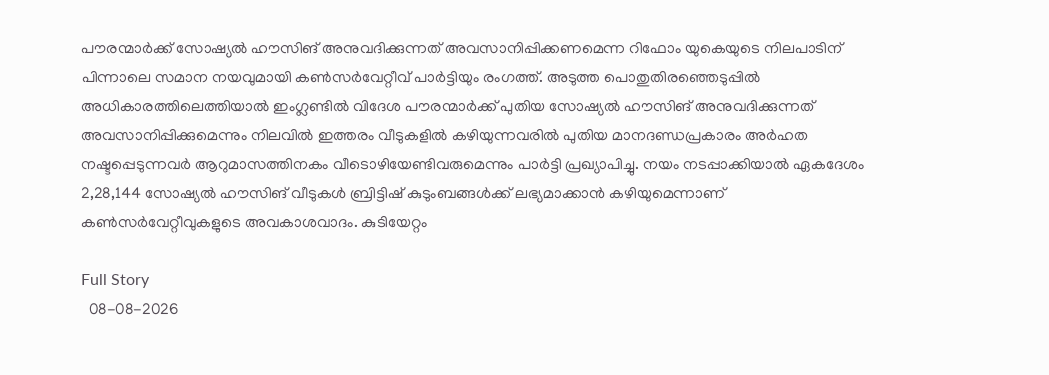പൗരന്മാര്‍ക്ക് സോഷ്യല്‍ ഹൗസിങ് അനുവദിക്കുന്നത് അവസാനിപ്പിക്കണമെന്ന റിഫോം യുകെയുടെ നിലപാടിന് പിന്നാലെ സമാന നയവുമായി കണ്‍സര്‍വേറ്റീവ് പാര്‍ട്ടിയും രംഗത്ത്. അടുത്ത പൊതുതിരഞ്ഞെടുപ്പില്‍ അധികാരത്തിലെത്തിയാല്‍ ഇംഗ്ലണ്ടില്‍ വിദേശ പൗരന്മാര്‍ക്ക് പുതിയ സോഷ്യല്‍ ഹൗസിങ് അനുവദിക്കുന്നത് അവസാനിപ്പിക്കുമെന്നും നിലവില്‍ ഇത്തരം വീടുകളില്‍ കഴിയുന്നവരില്‍ പുതിയ മാനദണ്ഡപ്രകാരം അര്‍ഹത നഷ്ടപ്പെടുന്നവര്‍ ആറുമാസത്തിനകം വീടൊഴിയേണ്ടിവരുമെന്നും പാര്‍ട്ടി പ്രഖ്യാപിച്ചു. നയം നടപ്പാക്കിയാല്‍ ഏകദേശം 2,28,144 സോഷ്യല്‍ ഹൗസിങ് വീടുകള്‍ ബ്രിട്ടിഷ് കുടുംബങ്ങള്‍ക്ക് ലഭ്യമാക്കാന്‍ കഴിയുമെന്നാണ് കണ്‍സര്‍വേറ്റീവുകളുടെ അവകാശവാദം. കുടിയേറ്റം

Full Story
  08-08-2026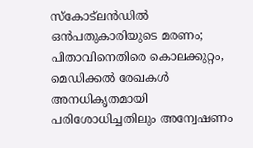സ്‌കോട്ലന്‍ഡില്‍ ഒന്‍പതുകാരിയുടെ മരണം; പിതാവിനെതിരെ കൊലക്കുറ്റം, മെഡിക്കല്‍ രേഖകള്‍ അനധികൃതമായി പരിശോധിച്ചതിലും അന്വേഷണം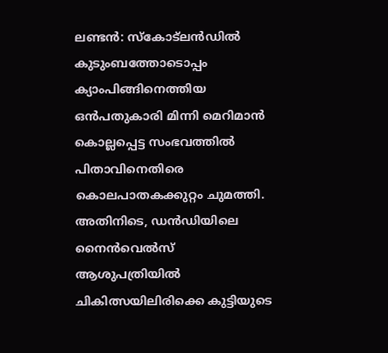ലണ്ടന്‍: സ്‌കോട്ലന്‍ഡില്‍ കുടുംബത്തോടൊപ്പം ക്യാംപിങ്ങിനെത്തിയ ഒന്‍പതുകാരി മിന്നി മെറിമാന്‍ കൊല്ലപ്പെട്ട സംഭവത്തില്‍ പിതാവിനെതിരെ കൊലപാതകക്കുറ്റം ചുമത്തി. അതിനിടെ, ഡന്‍ഡിയിലെ നൈന്‍വെല്‍സ് ആശുപത്രിയില്‍ ചികിത്സയിലിരിക്കെ കുട്ടിയുടെ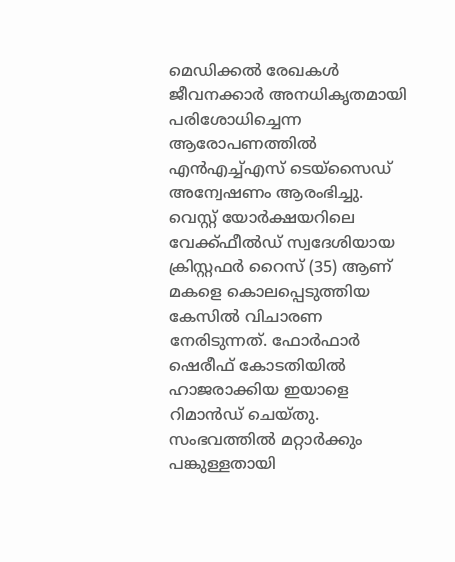മെഡിക്കല്‍ രേഖകള്‍ ജീവനക്കാര്‍ അനധികൃതമായി പരിശോധിച്ചെന്ന ആരോപണത്തില്‍ എന്‍എച്ച്എസ് ടെയ്സൈഡ് അന്വേഷണം ആരംഭിച്ചു. വെസ്റ്റ് യോര്‍ക്ഷയറിലെ വേക്ക്ഫീല്‍ഡ് സ്വദേശിയായ ക്രിസ്റ്റഫര്‍ റൈസ് (35) ആണ് മകളെ കൊലപ്പെടുത്തിയ കേസില്‍ വിചാരണ നേരിടുന്നത്. ഫോര്‍ഫാര്‍ ഷെരീഫ് കോടതിയില്‍ ഹാജരാക്കിയ ഇയാളെ റിമാന്‍ഡ് ചെയ്തു. സംഭവത്തില്‍ മറ്റാര്‍ക്കും പങ്കുള്ളതായി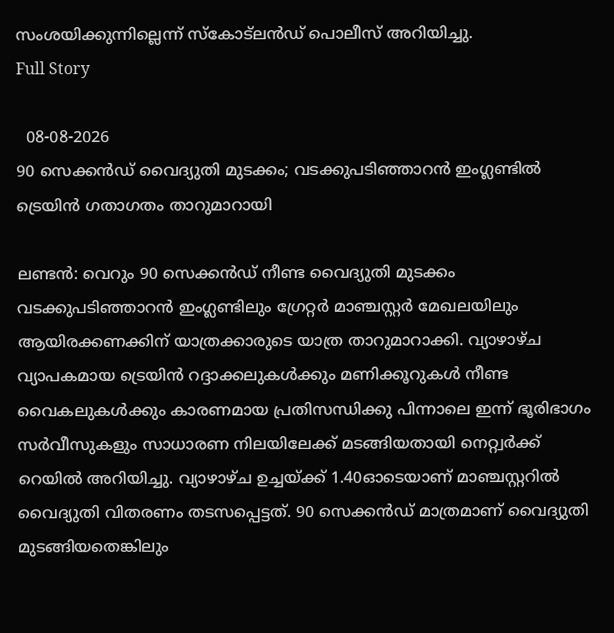സംശയിക്കുന്നില്ലെന്ന് സ്‌കോട്ലന്‍ഡ് പൊലീസ് അറിയിച്ചു.
Full Story

  08-08-2026
90 സെക്കന്‍ഡ് വൈദ്യുതി മുടക്കം; വടക്കുപടിഞ്ഞാറന്‍ ഇംഗ്ലണ്ടില്‍ ട്രെയിന്‍ ഗതാഗതം താറുമാറായി

ലണ്ടന്‍: വെറും 90 സെക്കന്‍ഡ് നീണ്ട വൈദ്യുതി മുടക്കം വടക്കുപടിഞ്ഞാറന്‍ ഇംഗ്ലണ്ടിലും ഗ്രേറ്റര്‍ മാഞ്ചസ്റ്റര്‍ മേഖലയിലും ആയിരക്കണക്കിന് യാത്രക്കാരുടെ യാത്ര താറുമാറാക്കി. വ്യാഴാഴ്ച വ്യാപകമായ ട്രെയിന്‍ റദ്ദാക്കലുകള്‍ക്കും മണിക്കൂറുകള്‍ നീണ്ട വൈകലുകള്‍ക്കും കാരണമായ പ്രതിസന്ധിക്കു പിന്നാലെ ഇന്ന് ഭൂരിഭാഗം സര്‍വീസുകളും സാധാരണ നിലയിലേക്ക് മടങ്ങിയതായി നെറ്റ്വര്‍ക്ക് റെയില്‍ അറിയിച്ചു. വ്യാഴാഴ്ച ഉച്ചയ്ക്ക് 1.40ഓടെയാണ് മാഞ്ചസ്റ്ററില്‍ വൈദ്യുതി വിതരണം തടസപ്പെട്ടത്. 90 സെക്കന്‍ഡ് മാത്രമാണ് വൈദ്യുതി മുടങ്ങിയതെങ്കിലും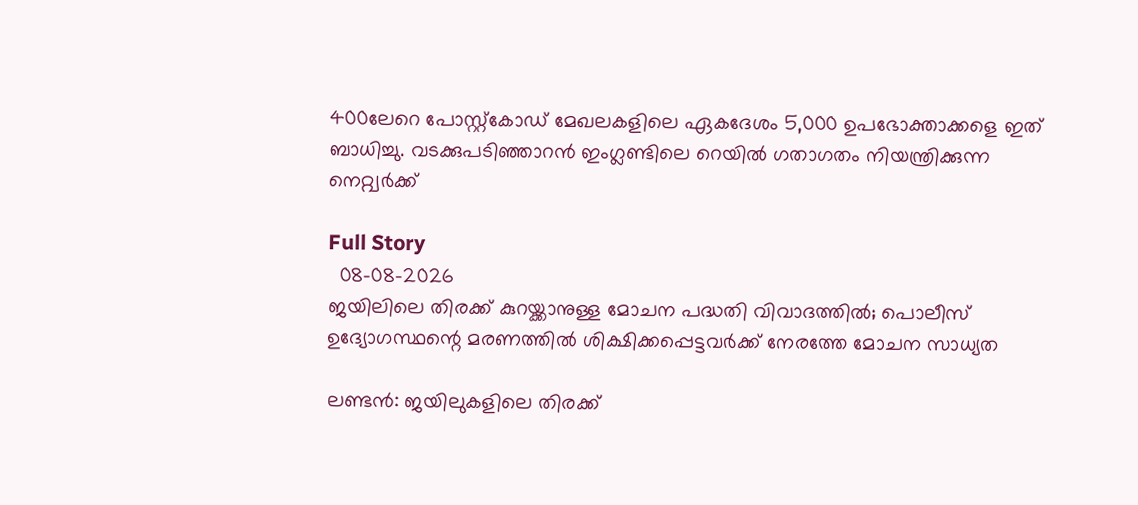400ലേറെ പോസ്റ്റ്കോഡ് മേഖലകളിലെ ഏകദേശം 5,000 ഉപഭോക്താക്കളെ ഇത് ബാധിച്ചു. വടക്കുപടിഞ്ഞാറന്‍ ഇംഗ്ലണ്ടിലെ റെയില്‍ ഗതാഗതം നിയന്ത്രിക്കുന്ന നെറ്റ്വര്‍ക്ക്

Full Story
  08-08-2026
ജയിലിലെ തിരക്ക് കുറയ്ക്കാനുള്ള മോചന പദ്ധതി വിവാദത്തില്‍; പൊലീസ് ഉദ്യോഗസ്ഥന്റെ മരണത്തില്‍ ശിക്ഷിക്കപ്പെട്ടവര്‍ക്ക് നേരത്തേ മോചന സാധ്യത

ലണ്ടന്‍: ജയിലുകളിലെ തിരക്ക്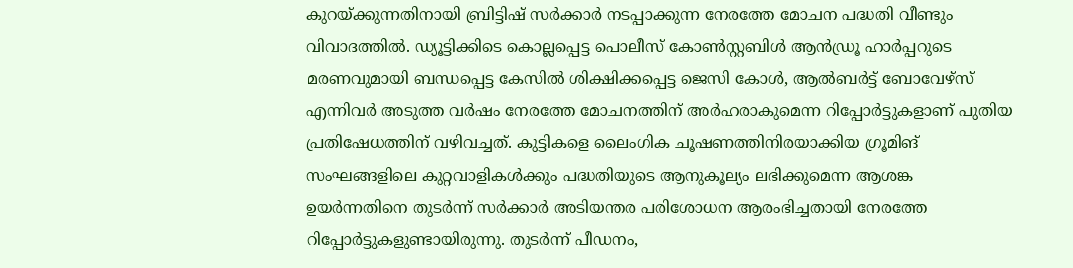കുറയ്ക്കുന്നതിനായി ബ്രിട്ടിഷ് സര്‍ക്കാര്‍ നടപ്പാക്കുന്ന നേരത്തേ മോചന പദ്ധതി വീണ്ടും വിവാദത്തില്‍. ഡ്യൂട്ടിക്കിടെ കൊല്ലപ്പെട്ട പൊലീസ് കോണ്‍സ്റ്റബിള്‍ ആന്‍ഡ്രൂ ഹാര്‍പ്പറുടെ മരണവുമായി ബന്ധപ്പെട്ട കേസില്‍ ശിക്ഷിക്കപ്പെട്ട ജെസി കോള്‍, ആല്‍ബര്‍ട്ട് ബോവേഴ്‌സ് എന്നിവര്‍ അടുത്ത വര്‍ഷം നേരത്തേ മോചനത്തിന് അര്‍ഹരാകുമെന്ന റിപ്പോര്‍ട്ടുകളാണ് പുതിയ പ്രതിഷേധത്തിന് വഴിവച്ചത്. കുട്ടികളെ ലൈംഗിക ചൂഷണത്തിനിരയാക്കിയ ഗ്രൂമിങ് സംഘങ്ങളിലെ കുറ്റവാളികള്‍ക്കും പദ്ധതിയുടെ ആനുകൂല്യം ലഭിക്കുമെന്ന ആശങ്ക ഉയര്‍ന്നതിനെ തുടര്‍ന്ന് സര്‍ക്കാര്‍ അടിയന്തര പരിശോധന ആരംഭിച്ചതായി നേരത്തേ റിപ്പോര്‍ട്ടുകളുണ്ടായിരുന്നു. തുടര്‍ന്ന് പീഡനം,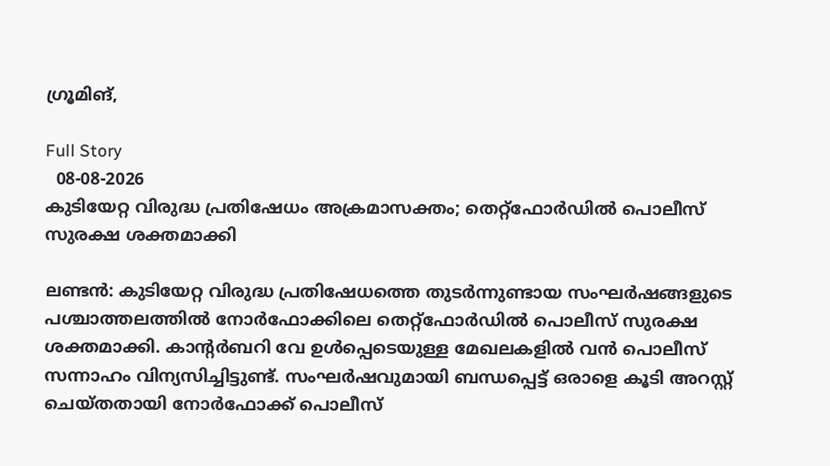ഗ്രൂമിങ്,

Full Story
  08-08-2026
കുടിയേറ്റ വിരുദ്ധ പ്രതിഷേധം അക്രമാസക്തം; തെറ്റ്ഫോര്‍ഡില്‍ പൊലീസ് സുരക്ഷ ശക്തമാക്കി

ലണ്ടന്‍: കുടിയേറ്റ വിരുദ്ധ പ്രതിഷേധത്തെ തുടര്‍ന്നുണ്ടായ സംഘര്‍ഷങ്ങളുടെ പശ്ചാത്തലത്തില്‍ നോര്‍ഫോക്കിലെ തെറ്റ്ഫോര്‍ഡില്‍ പൊലീസ് സുരക്ഷ ശക്തമാക്കി. കാന്റര്‍ബറി വേ ഉള്‍പ്പെടെയുള്ള മേഖലകളില്‍ വന്‍ പൊലീസ് സന്നാഹം വിന്യസിച്ചിട്ടുണ്ട്. സംഘര്‍ഷവുമായി ബന്ധപ്പെട്ട് ഒരാളെ കൂടി അറസ്റ്റ് ചെയ്തതായി നോര്‍ഫോക്ക് പൊലീസ്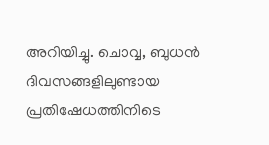അറിയിച്ചു. ചൊവ്വ, ബുധന്‍ ദിവസങ്ങളിലുണ്ടായ പ്രതിഷേധത്തിനിടെ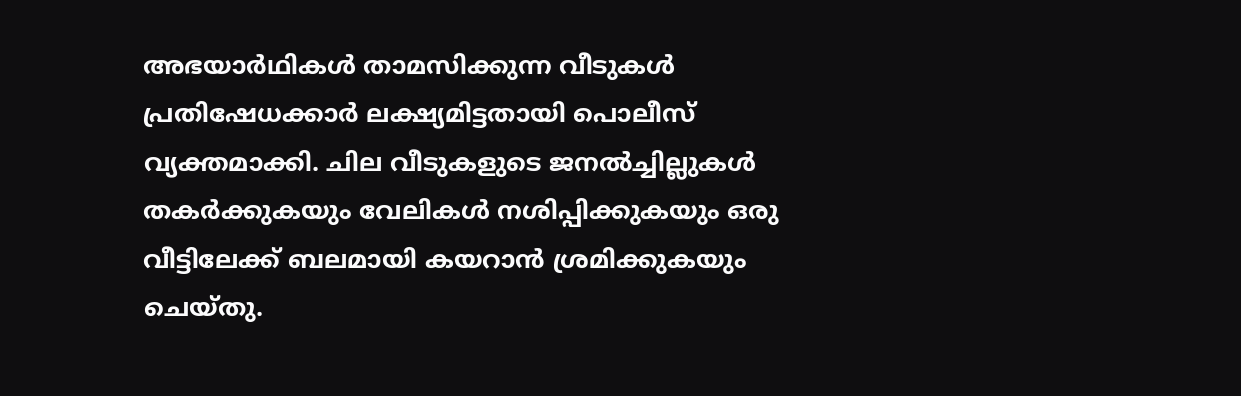അഭയാര്‍ഥികള്‍ താമസിക്കുന്ന വീടുകള്‍ പ്രതിഷേധക്കാര്‍ ലക്ഷ്യമിട്ടതായി പൊലീസ് വ്യക്തമാക്കി. ചില വീടുകളുടെ ജനല്‍ച്ചില്ലുകള്‍ തകര്‍ക്കുകയും വേലികള്‍ നശിപ്പിക്കുകയും ഒരു വീട്ടിലേക്ക് ബലമായി കയറാന്‍ ശ്രമിക്കുകയും ചെയ്തു.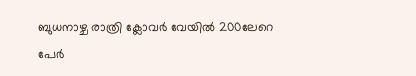ബുധനാഴ്ച രാത്രി ക്ലോവര്‍ വേയില്‍ 200ലേറെ പേര്‍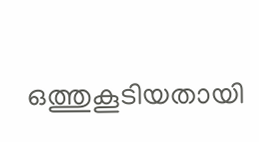ഒത്തുകൂടിയതായി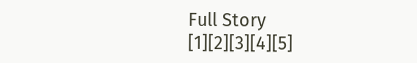Full Story
[1][2][3][4][5]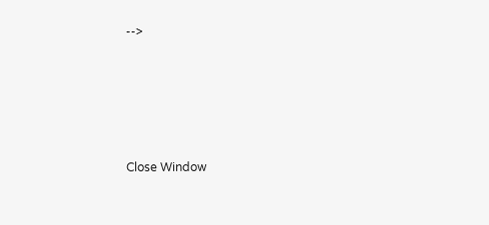-->





Close Window